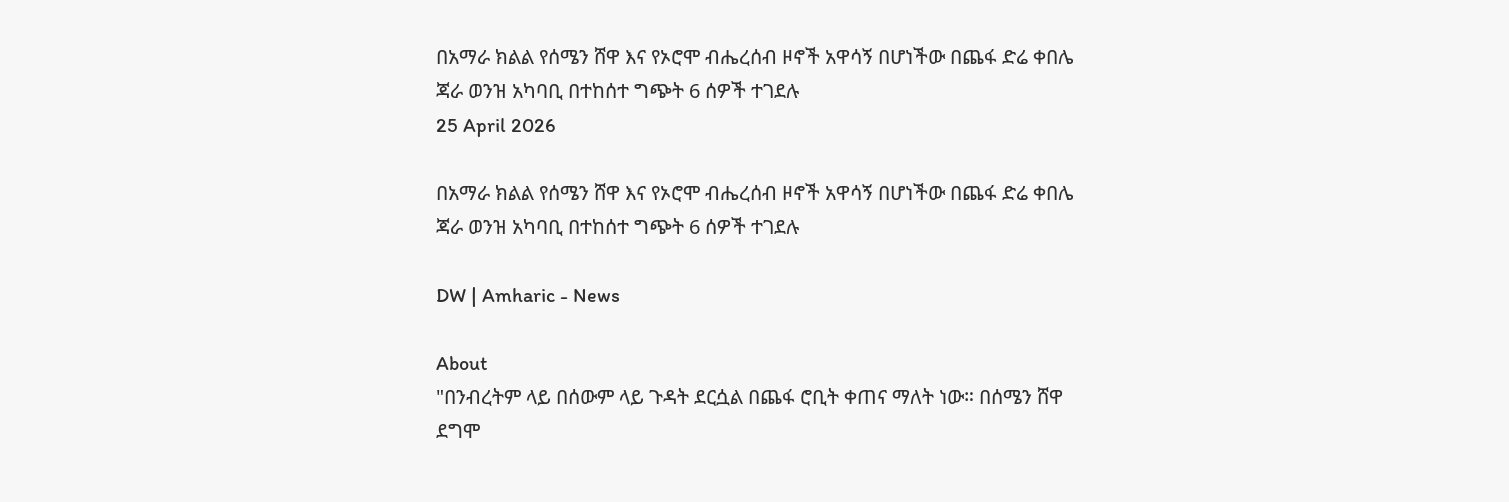በአማራ ክልል የሰሜን ሸዋ እና የኦሮሞ ብሔረሰብ ዞኖች አዋሳኝ በሆነችው በጨፋ ድሬ ቀበሌ ጃራ ወንዝ አካባቢ በተከሰተ ግጭት 6 ሰዎች ተገደሉ
25 April 2026

በአማራ ክልል የሰሜን ሸዋ እና የኦሮሞ ብሔረሰብ ዞኖች አዋሳኝ በሆነችው በጨፋ ድሬ ቀበሌ ጃራ ወንዝ አካባቢ በተከሰተ ግጭት 6 ሰዎች ተገደሉ

DW | Amharic - News

About
"በንብረትም ላይ በሰውም ላይ ጉዳት ደርሷል በጨፋ ሮቢት ቀጠና ማለት ነው። በሰሜን ሸዋ ደግሞ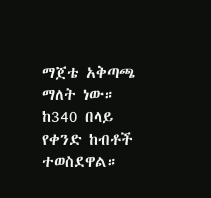ማጀቴ አቅጣጫ ማለት ነው። ከ340 በላይ የቀንድ ከብቶች ተወስደዋል።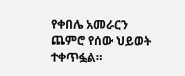የቀበሌ አመራርን ጨምሮ የሰው ህይወት ተቀጥፏል።